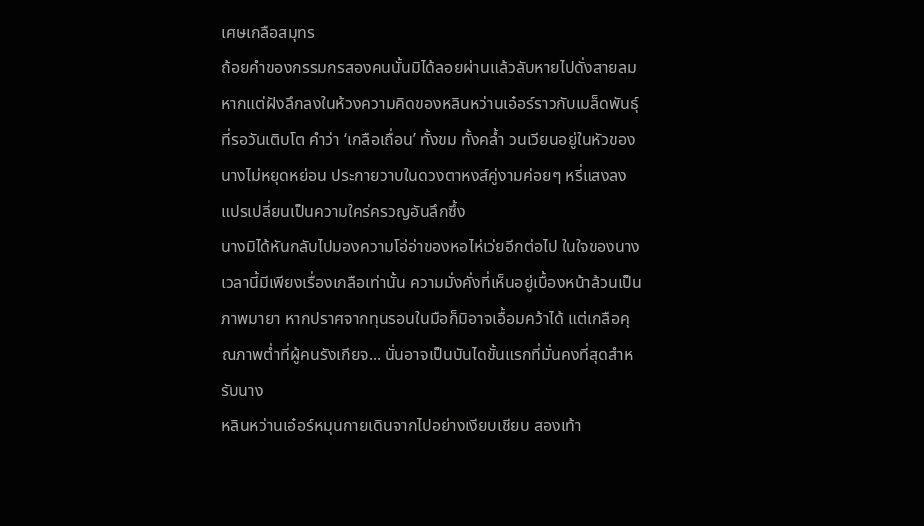เศษเกลือสมุทร
ถ้อยคำของกรรมกรสองคนนั้นมิได้ลอยผ่านแล้วลับหายไปดั่งสายลม หากแต่ฝังลึกลงในห้วงความคิดของหลินหว่านเอ๋อร์ราวกับเมล็ดพันธุ์ที่รอวันเติบโต คำว่า ‘เกลือเถื่อน’ ทั้งขม ทั้งคล้ำ วนเวียนอยู่ในหัวของนางไม่หยุดหย่อน ประกายวาบในดวงตาหงส์คู่งามค่อยๆ หรี่แสงลง แปรเปลี่ยนเป็นความใคร่ครวญอันลึกซึ้ง
นางมิได้หันกลับไปมองความโอ่อ่าของหอไห่เว่ยอีกต่อไป ในใจของนางเวลานี้มีเพียงเรื่องเกลือเท่านั้น ความมั่งคั่งที่เห็นอยู่เบื้องหน้าล้วนเป็นภาพมายา หากปราศจากทุนรอนในมือก็มิอาจเอื้อมคว้าได้ แต่เกลือคุณภาพต่ำที่ผู้คนรังเกียจ... นั่นอาจเป็นบันไดขั้นแรกที่มั่นคงที่สุดสำหรับนาง
หลินหว่านเอ๋อร์หมุนกายเดินจากไปอย่างเงียบเชียบ สองเท้า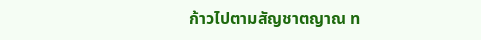ก้าวไปตามสัญชาตญาณ ท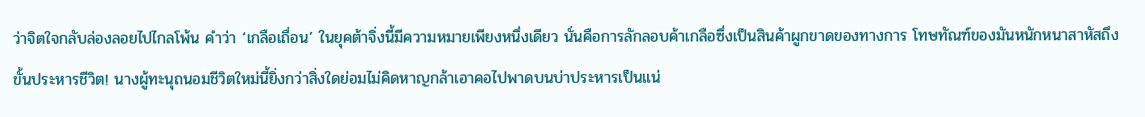ว่าจิตใจกลับล่องลอยไปไกลโพ้น คำว่า ‘เกลือเถื่อน’ ในยุคต้าจิ่งนี้มีความหมายเพียงหนึ่งเดียว นั่นคือการลักลอบค้าเกลือซึ่งเป็นสินค้าผูกขาดของทางการ โทษทัณฑ์ของมันหนักหนาสาหัสถึงขั้นประหารชีวิต! นางผู้ทะนุถนอมชีวิตใหม่นี้ยิ่งกว่าสิ่งใดย่อมไม่คิดหาญกล้าเอาคอไปพาดบนบ่าประหารเป็นแน่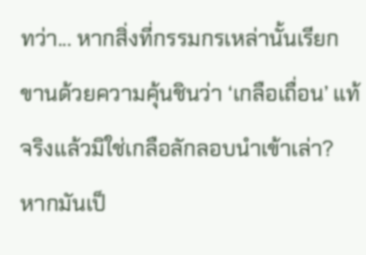ทว่า... หากสิ่งที่กรรมกรเหล่านั้นเรียกขานด้วยความคุ้นชินว่า ‘เกลือเถื่อน’ แท้จริงแล้วมิใช่เกลือลักลอบนำเข้าเล่า? หากมันเป็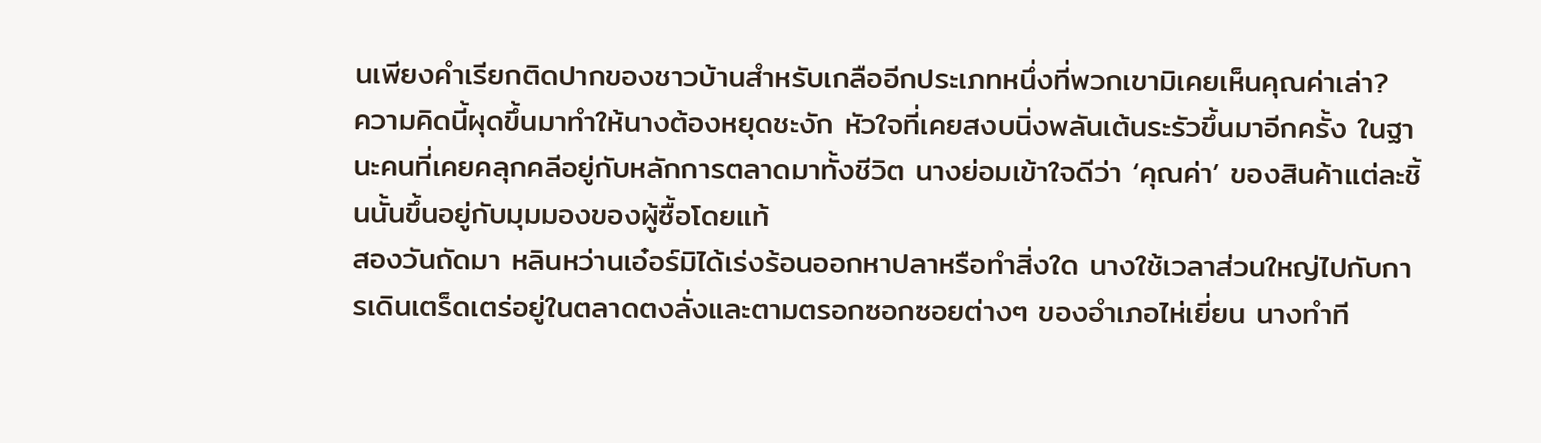นเพียงคำเรียกติดปากของชาวบ้านสำหรับเกลืออีกประเภทหนึ่งที่พวกเขามิเคยเห็นคุณค่าเล่า?
ความคิดนี้ผุดขึ้นมาทำให้นางต้องหยุดชะงัก หัวใจที่เคยสงบนิ่งพลันเต้นระรัวขึ้นมาอีกครั้ง ในฐานะคนที่เคยคลุกคลีอยู่กับหลักการตลาดมาทั้งชีวิต นางย่อมเข้าใจดีว่า ‘คุณค่า’ ของสินค้าแต่ละชิ้นนั้นขึ้นอยู่กับมุมมองของผู้ซื้อโดยแท้
สองวันถัดมา หลินหว่านเอ๋อร์มิได้เร่งร้อนออกหาปลาหรือทำสิ่งใด นางใช้เวลาส่วนใหญ่ไปกับการเดินเตร็ดเตร่อยู่ในตลาดตงลั่งและตามตรอกซอกซอยต่างๆ ของอำเภอไห่เยี่ยน นางทำที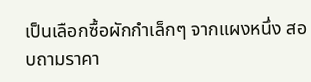เป็นเลือกซื้อผักกำเล็กๆ จากแผงหนึ่ง สอบถามราคา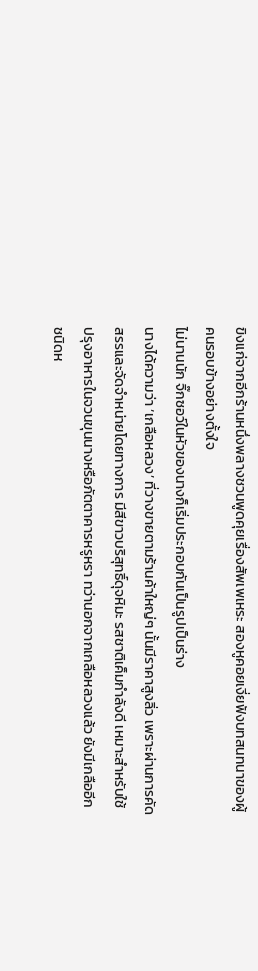ขิงแก่จากอีกร้านหนึ่งพลางชวนพูดคุยเรื่องสัพเพเหระ สองหูคอยเงี่ยฟังบทสนทนาของผู้คนรอบข้างอย่างตั้งใจ
ไม่นานนัก จิ๊กซอว์ในหัวของนางก็เริ่มประกอบกันเป็นรูปเป็นร่าง
นางได้ความว่า ‘เกลือหลวง’ ที่วางขายตามร้านค้าใหญ่ๆ นั้นมีราคาสูงลิ่ว เพราะผ่านการคัดสรรและจัดจำหน่ายโดยทางการ มีสีขาวบริสุทธิ์ดุจหิมะ รสชาติเค็มกำลังดี เหมาะสำหรับใช้ปรุงอาหารในจวนขุนนางหรือภัตตาคารหรูหรา ทว่านอกจากเกลือหลวงแล้ว ยังมีเกลืออีกชนิดห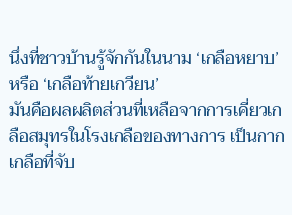นึ่งที่ชาวบ้านรู้จักกันในนาม ‘เกลือหยาบ’ หรือ ‘เกลือท้ายเกวียน’
มันคือผลผลิตส่วนที่เหลือจากการเคี่ยวเกลือสมุทรในโรงเกลือของทางการ เป็นกากเกลือที่จับ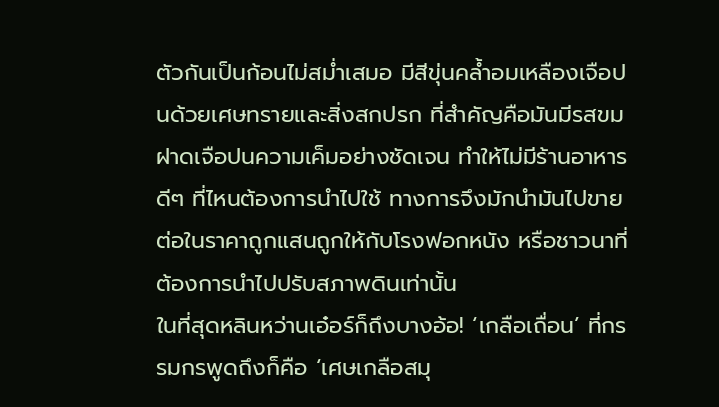ตัวกันเป็นก้อนไม่สม่ำเสมอ มีสีขุ่นคล้ำอมเหลืองเจือปนด้วยเศษทรายและสิ่งสกปรก ที่สำคัญคือมันมีรสขมฝาดเจือปนความเค็มอย่างชัดเจน ทำให้ไม่มีร้านอาหารดีๆ ที่ไหนต้องการนำไปใช้ ทางการจึงมักนำมันไปขายต่อในราคาถูกแสนถูกให้กับโรงฟอกหนัง หรือชาวนาที่ต้องการนำไปปรับสภาพดินเท่านั้น
ในที่สุดหลินหว่านเอ๋อร์ก็ถึงบางอ้อ! ‘เกลือเถื่อน’ ที่กรรมกรพูดถึงก็คือ ‘เศษเกลือสมุ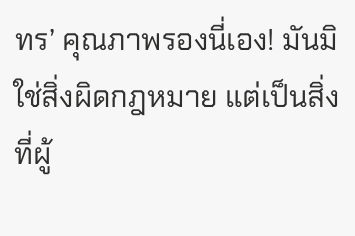ทร’ คุณภาพรองนี่เอง! มันมิใช่สิ่งผิดกฎหมาย แต่เป็นสิ่งที่ผู้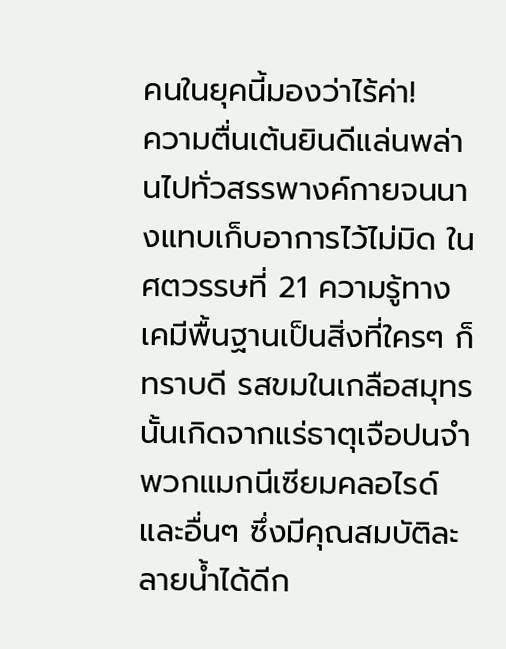คนในยุคนี้มองว่าไร้ค่า!
ความตื่นเต้นยินดีแล่นพล่านไปทั่วสรรพางค์กายจนนางแทบเก็บอาการไว้ไม่มิด ในศตวรรษที่ 21 ความรู้ทางเคมีพื้นฐานเป็นสิ่งที่ใครๆ ก็ทราบดี รสขมในเกลือสมุทรนั้นเกิดจากแร่ธาตุเจือปนจำพวกแมกนีเซียมคลอไรด์และอื่นๆ ซึ่งมีคุณสมบัติละลายน้ำได้ดีก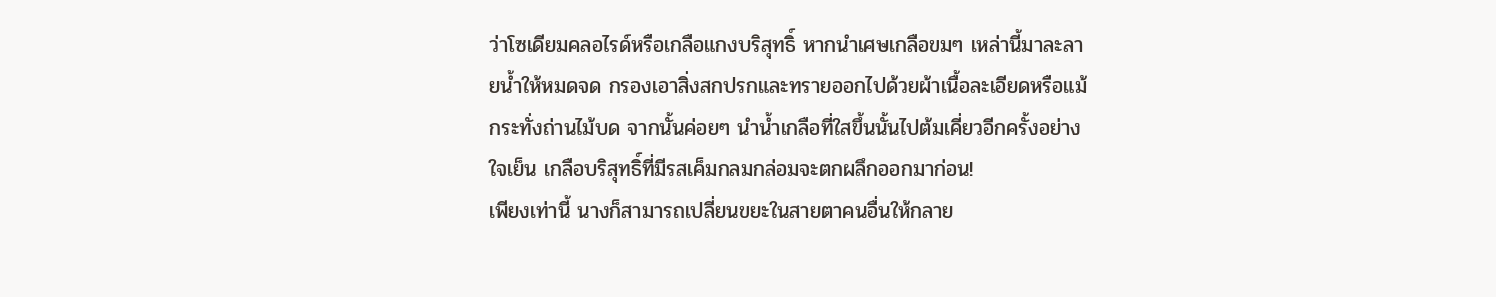ว่าโซเดียมคลอไรด์หรือเกลือแกงบริสุทธิ์ หากนำเศษเกลือขมๆ เหล่านี้มาละลายน้ำให้หมดจด กรองเอาสิ่งสกปรกและทรายออกไปด้วยผ้าเนื้อละเอียดหรือแม้กระทั่งถ่านไม้บด จากนั้นค่อยๆ นำน้ำเกลือที่ใสขึ้นนั้นไปต้มเคี่ยวอีกครั้งอย่างใจเย็น เกลือบริสุทธิ์ที่มีรสเค็มกลมกล่อมจะตกผลึกออกมาก่อน!
เพียงเท่านี้ นางก็สามารถเปลี่ยนขยะในสายตาคนอื่นให้กลาย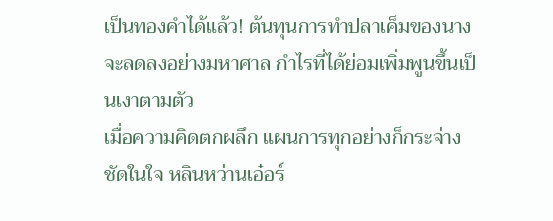เป็นทองคำได้แล้ว! ต้นทุนการทำปลาเค็มของนางจะลดลงอย่างมหาศาล กำไรที่ได้ย่อมเพิ่มพูนขึ้นเป็นเงาตามตัว
เมื่อความคิดตกผลึก แผนการทุกอย่างก็กระจ่างชัดในใจ หลินหว่านเอ๋อร์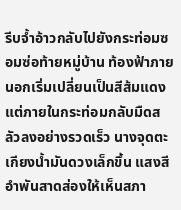รีบจ้ำอ้าวกลับไปยังกระท่อมซอมซ่อท้ายหมู่บ้าน ท้องฟ้าภายนอกเริ่มเปลี่ยนเป็นสีส้มแดง แต่ภายในกระท่อมกลับมืดสลัวลงอย่างรวดเร็ว นางจุดตะเกียงน้ำมันดวงเล็กขึ้น แสงสีอำพันสาดส่องให้เห็นสภา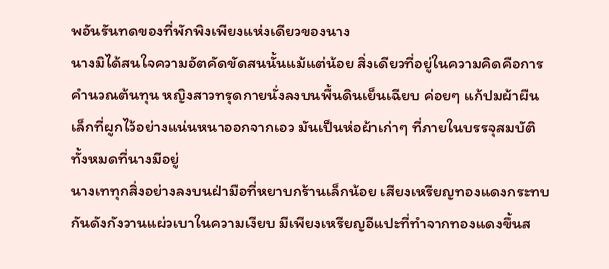พอันรันทดของที่พักพิงเพียงแห่งเดียวของนาง
นางมิได้สนใจความอัตคัดขัดสนนั้นแม้แต่น้อย สิ่งเดียวที่อยู่ในความคิดคือการคำนวณต้นทุน หญิงสาวทรุดกายนั่งลงบนพื้นดินเย็นเฉียบ ค่อยๆ แก้ปมผ้าผืนเล็กที่ผูกไว้อย่างแน่นหนาออกจากเอว มันเป็นห่อผ้าเก่าๆ ที่ภายในบรรจุสมบัติทั้งหมดที่นางมีอยู่
นางเททุกสิ่งอย่างลงบนฝ่ามือที่หยาบกร้านเล็กน้อย เสียงเหรียญทองแดงกระทบกันดังกังวานแผ่วเบาในความเงียบ มีเพียงเหรียญอีแปะที่ทำจากทองแดงขึ้นส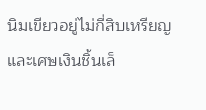นิมเขียวอยู่ไม่กี่สิบเหรียญ และเศษเงินชิ้นเล็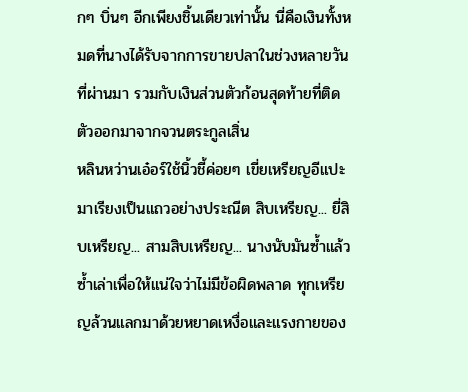กๆ บิ่นๆ อีกเพียงชิ้นเดียวเท่านั้น นี่คือเงินทั้งหมดที่นางได้รับจากการขายปลาในช่วงหลายวันที่ผ่านมา รวมกับเงินส่วนตัวก้อนสุดท้ายที่ติดตัวออกมาจากจวนตระกูลเสิ่น
หลินหว่านเอ๋อร์ใช้นิ้วชี้ค่อยๆ เขี่ยเหรียญอีแปะมาเรียงเป็นแถวอย่างประณีต สิบเหรียญ... ยี่สิบเหรียญ... สามสิบเหรียญ... นางนับมันซ้ำแล้วซ้ำเล่าเพื่อให้แน่ใจว่าไม่มีข้อผิดพลาด ทุกเหรียญล้วนแลกมาด้วยหยาดเหงื่อและแรงกายของ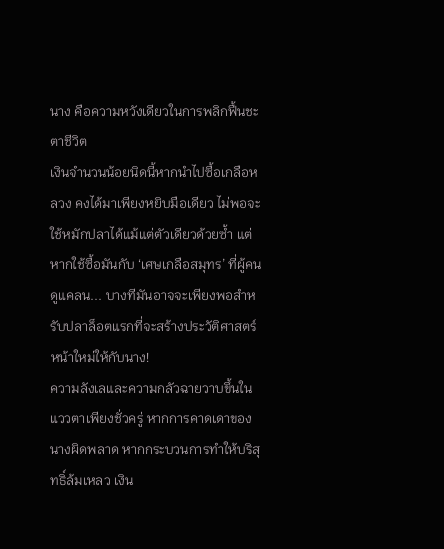นาง คือความหวังเดียวในการพลิกฟื้นชะตาชีวิต
เงินจำนวนน้อยนิดนี้หากนำไปซื้อเกลือหลวง คงได้มาเพียงหยิบมือเดียว ไม่พอจะใช้หมักปลาได้แม้แต่ตัวเดียวด้วยซ้ำ แต่หากใช้ซื้อมันกับ ‘เศษเกลือสมุทร’ ที่ผู้คนดูแคลน... บางทีมันอาจจะเพียงพอสำหรับปลาล็อตแรกที่จะสร้างประวัติศาสตร์หน้าใหม่ให้กับนาง!
ความลังเลและความกลัวฉายวาบขึ้นในแววตาเพียงชั่วครู่ หากการคาดเดาของนางผิดพลาด หากกระบวนการทำให้บริสุทธิ์ล้มเหลว เงิน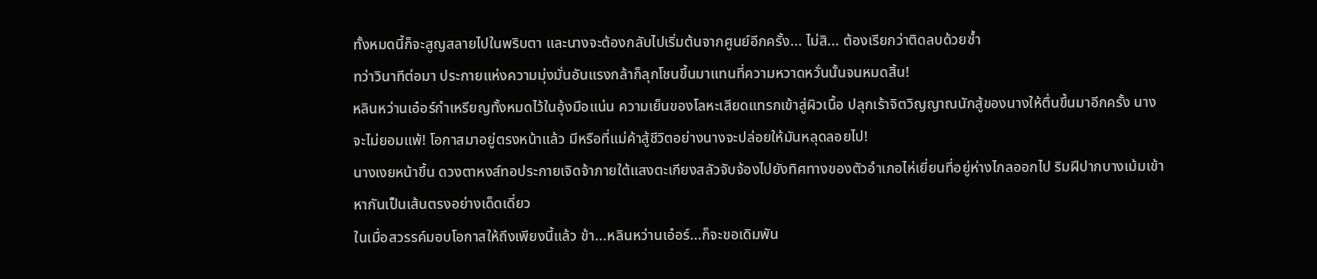ทั้งหมดนี้ก็จะสูญสลายไปในพริบตา และนางจะต้องกลับไปเริ่มต้นจากศูนย์อีกครั้ง... ไม่สิ... ต้องเรียกว่าติดลบด้วยซ้ำ
ทว่าวินาทีต่อมา ประกายแห่งความมุ่งมั่นอันแรงกล้าก็ลุกโชนขึ้นมาแทนที่ความหวาดหวั่นนั้นจนหมดสิ้น!
หลินหว่านเอ๋อร์กำเหรียญทั้งหมดไว้ในอุ้งมือแน่น ความเย็นของโลหะเสียดแทรกเข้าสู่ผิวเนื้อ ปลุกเร้าจิตวิญญาณนักสู้ของนางให้ตื่นขึ้นมาอีกครั้ง นางจะไม่ยอมแพ้! โอกาสมาอยู่ตรงหน้าแล้ว มีหรือที่แม่ค้าสู้ชีวิตอย่างนางจะปล่อยให้มันหลุดลอยไป!
นางเงยหน้าขึ้น ดวงตาหงส์ทอประกายเจิดจ้าภายใต้แสงตะเกียงสลัวจับจ้องไปยังทิศทางของตัวอำเภอไห่เยี่ยนที่อยู่ห่างไกลออกไป ริมฝีปากบางเม้มเข้าหากันเป็นเส้นตรงอย่างเด็ดเดี่ยว
ในเมื่อสวรรค์มอบโอกาสให้ถึงเพียงนี้แล้ว ข้า...หลินหว่านเอ๋อร์...ก็จะขอเดิมพัน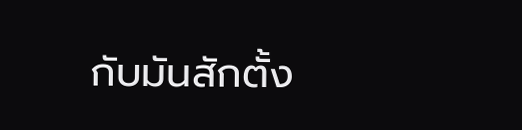กับมันสักตั้ง